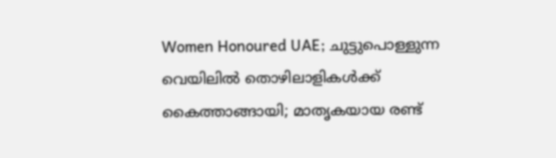Women Honoured UAE; ചുട്ടുപൊള്ളുന്ന വെയിലിൽ തൊഴിലാളികൾക്ക് കൈത്താങ്ങായി; മാതൃകയായ രണ്ട്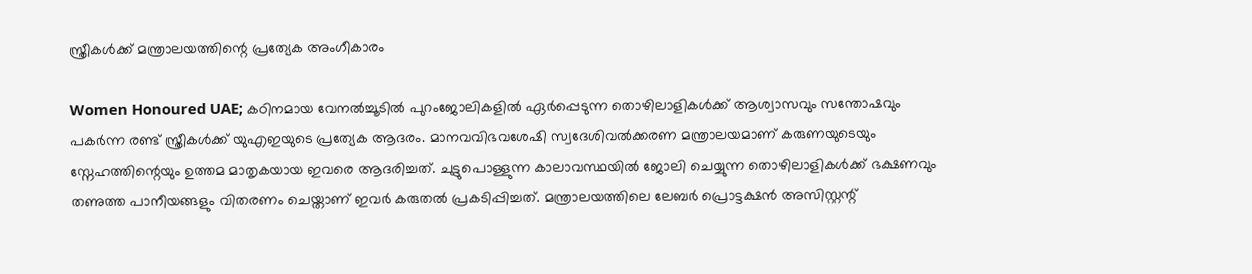സ്ത്രീകൾക്ക് മന്ത്രാലയത്തിന്റെ പ്രത്യേക അംഗീകാരം

Women Honoured UAE; കഠിനമായ വേനൽച്ചൂടിൽ പുറംജോലികളിൽ ഏർപ്പെടുന്ന തൊഴിലാളികൾക്ക് ആശ്വാസവും സന്തോഷവും പകർന്ന രണ്ട് സ്ത്രീകൾക്ക് യുഎഇയുടെ പ്രത്യേക ആദരം. മാനവവിഭവശേഷി സ്വദേശിവൽക്കരണ മന്ത്രാലയമാണ് കരുണയുടെയും സ്നേഹത്തിന്റെയും ഉത്തമ മാതൃകയായ ഇവരെ ആദരിച്ചത്. ചുട്ടുപൊള്ളുന്ന കാലാവസ്ഥയിൽ ജോലി ചെയ്യുന്ന തൊഴിലാളികൾക്ക് ഭക്ഷണവും തണുത്ത പാനീയങ്ങളും വിതരണം ചെയ്താണ് ഇവർ കരുതൽ പ്രകടിപ്പിച്ചത്. മന്ത്രാലയത്തിലെ ലേബർ പ്രൊട്ടക്ഷൻ അസിസ്റ്റന്റ്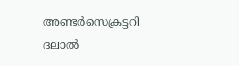അണ്ടർസെക്രട്ടറി ദലാൽ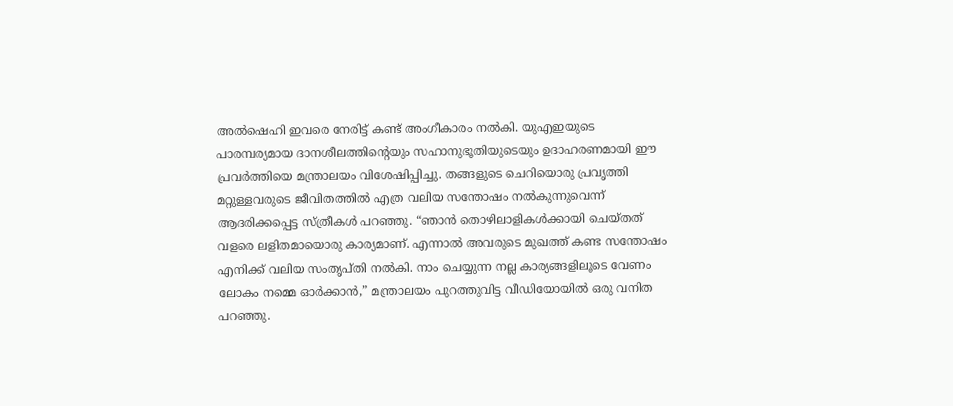അൽഷെഹി ഇവരെ നേരിട്ട് കണ്ട് അംഗീകാരം നൽകി. യുഎഇയുടെ പാരമ്പര്യമായ ദാനശീലത്തിന്റെയും സഹാനുഭൂതിയുടെയും ഉദാഹരണമായി ഈ പ്രവർത്തിയെ മന്ത്രാലയം വിശേഷിപ്പിച്ചു. തങ്ങളുടെ ചെറിയൊരു പ്രവൃത്തി മറ്റുള്ളവരുടെ ജീവിതത്തിൽ എത്ര വലിയ സന്തോഷം നൽകുന്നുവെന്ന് ആദരിക്കപ്പെട്ട സ്ത്രീകൾ പറഞ്ഞു. “ഞാൻ തൊഴിലാളികൾക്കായി ചെയ്തത് വളരെ ലളിതമായൊരു കാര്യമാണ്. എന്നാൽ അവരുടെ മുഖത്ത് കണ്ട സന്തോഷം എനിക്ക് വലിയ സംതൃപ്തി നൽകി. നാം ചെയ്യുന്ന നല്ല കാര്യങ്ങളിലൂടെ വേണം ലോകം നമ്മെ ഓർക്കാൻ,” മന്ത്രാലയം പുറത്തുവിട്ട വീഡിയോയിൽ ഒരു വനിത പറഞ്ഞു.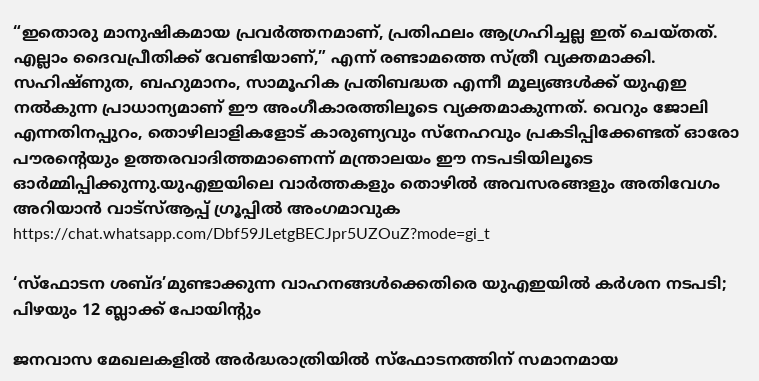“ഇതൊരു മാനുഷികമായ പ്രവർത്തനമാണ്, പ്രതിഫലം ആഗ്രഹിച്ചല്ല ഇത് ചെയ്തത്. എല്ലാം ദൈവപ്രീതിക്ക് വേണ്ടിയാണ്,” എന്ന് രണ്ടാമത്തെ സ്ത്രീ വ്യക്തമാക്കി. സഹിഷ്ണുത, ബഹുമാനം, സാമൂഹിക പ്രതിബദ്ധത എന്നീ മൂല്യങ്ങൾക്ക് യുഎഇ നൽകുന്ന പ്രാധാന്യമാണ് ഈ അംഗീകാരത്തിലൂടെ വ്യക്തമാകുന്നത്. വെറും ജോലി എന്നതിനപ്പുറം, തൊഴിലാളികളോട് കാരുണ്യവും സ്നേഹവും പ്രകടിപ്പിക്കേണ്ടത് ഓരോ പൗരന്റെയും ഉത്തരവാദിത്തമാണെന്ന് മന്ത്രാലയം ഈ നടപടിയിലൂടെ ഓർമ്മിപ്പിക്കുന്നു.യുഎഇയിലെ വാർത്തകളും തൊഴിൽ അവസരങ്ങളും അതിവേഗം അറിയാൻ വാട്സ്ആപ്പ് ഗ്രൂപ്പിൽ അംഗമാവുക https://chat.whatsapp.com/Dbf59JLetgBECJpr5UZOuZ?mode=gi_t

‘സ്ഫോടന ശബ്ദ’മുണ്ടാക്കുന്ന വാഹനങ്ങൾക്കെതിരെ യുഎഇയിൽ കർശന നടപടി; പിഴയും 12 ബ്ലാക്ക് പോയിന്റും

ജനവാസ മേഖലകളിൽ അർദ്ധരാത്രിയിൽ സ്ഫോടനത്തിന് സമാനമായ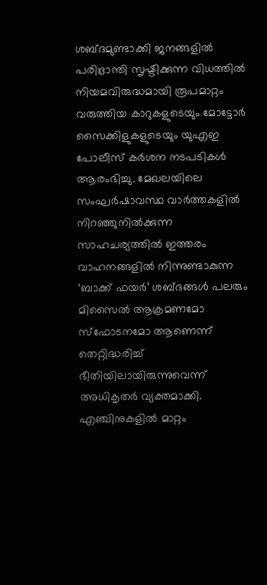ശബ്ദമുണ്ടാക്കി ജനങ്ങളിൽ പരിഭ്രാന്തി സൃഷ്ടിക്കുന്ന വിധത്തിൽ നിയമവിരുദ്ധമായി രൂപമാറ്റം വരുത്തിയ കാറുകളുടെയും മോട്ടോർ സൈക്കിളുകളുടെയും യുഎഇ പോലീസ് കർശന നടപടികൾ ആരംഭിച്ചു. മേഖലയിലെ സംഘർഷാവസ്ഥ വാർത്തകളിൽ നിറഞ്ഞുനിൽക്കുന്ന സാഹചര്യത്തിൽ ഇത്തരം വാഹനങ്ങളിൽ നിന്നുണ്ടാകുന്ന ‘ബാക്ക് ഫയർ’ ശബ്ദങ്ങൾ പലരും മിസൈൽ ആക്രമണമോ സ്ഫോടനമോ ആണെന്ന് തെറ്റിദ്ധരിച്ച് ഭീതിയിലായിരുന്നുവെന്ന് അധികൃതർ വ്യക്തമാക്കി. എഞ്ചിനുകളിൽ മാറ്റം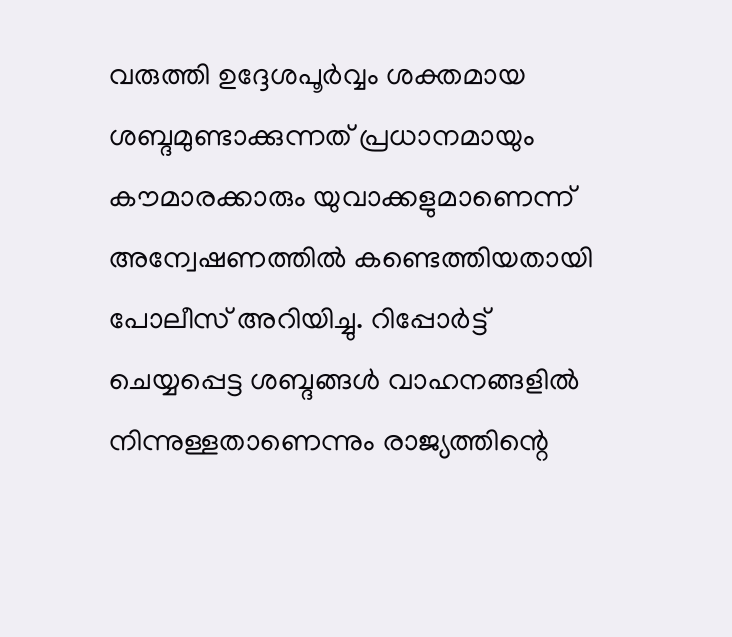വരുത്തി ഉദ്ദേശപൂർവ്വം ശക്തമായ ശബ്ദമുണ്ടാക്കുന്നത് പ്രധാനമായും കൗമാരക്കാരും യുവാക്കളുമാണെന്ന് അന്വേഷണത്തിൽ കണ്ടെത്തിയതായി പോലീസ് അറിയിച്ചു. റിപ്പോർട്ട് ചെയ്യപ്പെട്ട ശബ്ദങ്ങൾ വാഹനങ്ങളിൽ നിന്നുള്ളതാണെന്നും രാജ്യത്തിന്റെ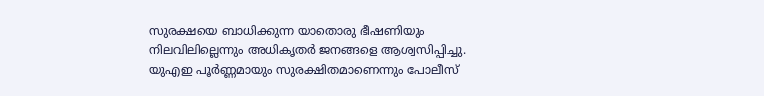സുരക്ഷയെ ബാധിക്കുന്ന യാതൊരു ഭീഷണിയും നിലവിലില്ലെന്നും അധികൃതർ ജനങ്ങളെ ആശ്വസിപ്പിച്ചു. യുഎഇ പൂർണ്ണമായും സുരക്ഷിതമാണെന്നും പോലീസ്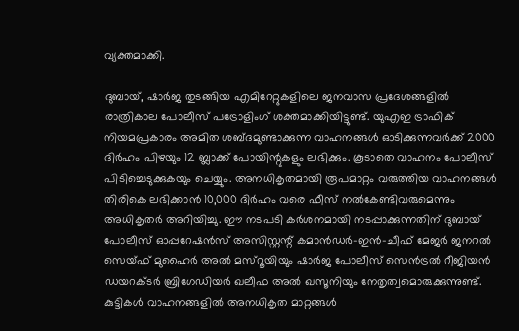വ്യക്തമാക്കി.

ദുബായ്, ഷാർജ തുടങ്ങിയ എമിറേറ്റുകളിലെ ജനവാസ പ്രദേശങ്ങളിൽ രാത്രികാല പോലീസ് പട്രോളിംഗ് ശക്തമാക്കിയിട്ടുണ്ട്. യുഎഇ ട്രാഫിക് നിയമപ്രകാരം അമിത ശബ്ദമുണ്ടാക്കുന്ന വാഹനങ്ങൾ ഓടിക്കുന്നവർക്ക് 2000 ദിർഹം പിഴയും 12 ബ്ലാക്ക് പോയിന്റുകളും ലഭിക്കും. കൂടാതെ വാഹനം പോലീസ് പിടിച്ചെടുക്കുകയും ചെയ്യും. അനധികൃതമായി രൂപമാറ്റം വരുത്തിയ വാഹനങ്ങൾ തിരികെ ലഭിക്കാൻ 10,000 ദിർഹം വരെ ഫീസ് നൽകേണ്ടിവരുമെന്നും അധികൃതർ അറിയിച്ചു. ഈ നടപടി കർശനമായി നടപ്പാക്കുന്നതിന് ദുബായ് പോലീസ് ഓപ്പറേഷൻസ് അസിസ്റ്റന്റ് കമാൻഡർ-ഇൻ-ചീഫ് മേജർ ജനറൽ സെയ്ഫ് മുഹൈർ അൽ മസ്‌റൂയിയും ഷാർജ പോലീസ് സെൻട്രൽ റീജിയൻ ഡയറക്ടർ ബ്രിഗേഡിയർ ഖലീഫ അൽ ഖസൂനിയും നേതൃത്വമൊരുക്കുന്നുണ്ട്. കുട്ടികൾ വാഹനങ്ങളിൽ അനധികൃത മാറ്റങ്ങൾ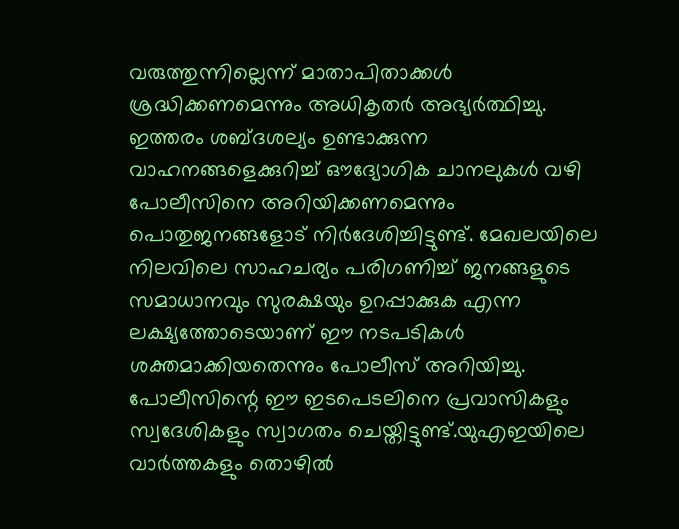വരുത്തുന്നില്ലെന്ന് മാതാപിതാക്കൾ ശ്രദ്ധിക്കണമെന്നും അധികൃതർ അഭ്യർത്ഥിച്ചു. ഇത്തരം ശബ്ദശല്യം ഉണ്ടാക്കുന്ന വാഹനങ്ങളെക്കുറിച്ച് ഔദ്യോഗിക ചാനലുകൾ വഴി പോലീസിനെ അറിയിക്കണമെന്നും പൊതുജനങ്ങളോട് നിർദേശിച്ചിട്ടുണ്ട്. മേഖലയിലെ നിലവിലെ സാഹചര്യം പരിഗണിച്ച് ജനങ്ങളുടെ സമാധാനവും സുരക്ഷയും ഉറപ്പാക്കുക എന്ന ലക്ഷ്യത്തോടെയാണ് ഈ നടപടികൾ ശക്തമാക്കിയതെന്നും പോലീസ് അറിയിച്ചു. പോലീസിന്റെ ഈ ഇടപെടലിനെ പ്രവാസികളും സ്വദേശികളും സ്വാഗതം ചെയ്തിട്ടുണ്ട്.യുഎഇയിലെ വാർത്തകളും തൊഴിൽ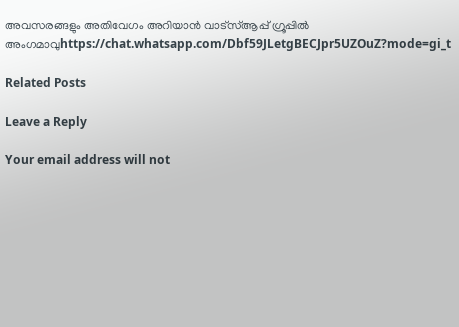അവസരങ്ങളും അതിവേഗം അറിയാൻ വാട്സ്ആപ്പ് ഗ്രൂപ്പിൽ അംഗമാവുhttps://chat.whatsapp.com/Dbf59JLetgBECJpr5UZOuZ?mode=gi_t

Related Posts

Leave a Reply

Your email address will not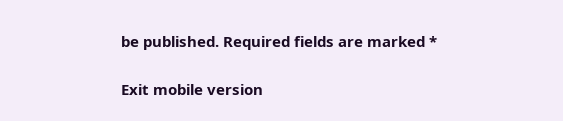be published. Required fields are marked *

Exit mobile version